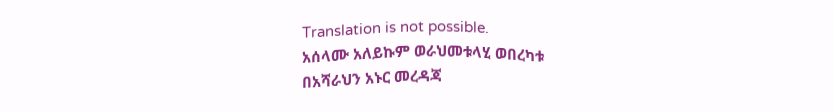Translation is not possible.
አሰላሙ አለይኩም ወራህመቱላሂ ወበረካቱ
በአሻራህን አኑር መረዳጃ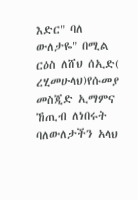እድር" ባለ ውለታዬ" በሚል ርዕስ ለሸህ ሰኢድ( ረሂመሁላህ)የሱመያ መስጂድ ኢማምና ኸጢብ ለነበሩት ባለውለታችን አላህ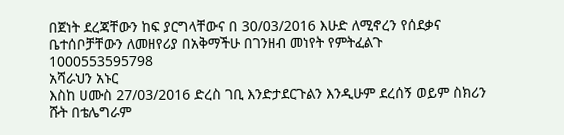በጀነት ደረጃቸውን ከፍ ያርግላቸውና በ 30/03/2016 እሁድ ለሚኖረን የሰደቃና ቤተሰቦቻቸውን ለመዘየሪያ በአቅማችሁ በገንዘብ መነየት የምትፈልጉ
1000553595798
አሻራህን አኑር
እስከ ሀሙስ 27/03/2016 ድረስ ገቢ እንድታደርጉልን እንዲሁም ደረሰኝ ወይም ስክሪን ሹት በቴሌግራም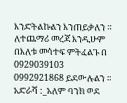እንድትልኩልን እንጠይቃለን ።
ለተጨማሪ መረጃ እንዲሁም በእለቱ መሳተፍ ምትፈልጉ በ 0929039103
0992921868 ይደውሉልን ።
አድራሻ :_አለም ባንክ ወደ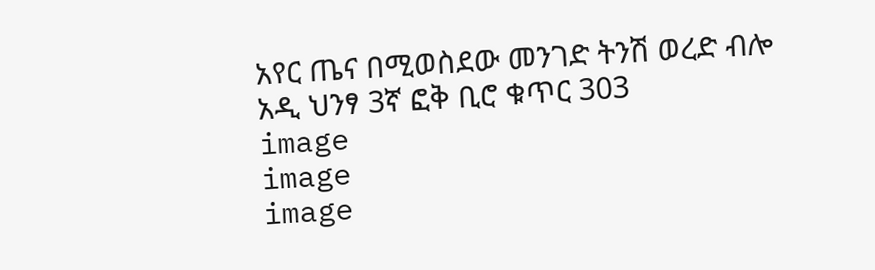አየር ጤና በሚወስደው መንገድ ትንሽ ወረድ ብሎ አዲ ህንፃ 3ኛ ፎቅ ቢሮ ቁጥር 303
image
image
image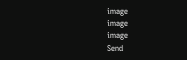image
image
image
Send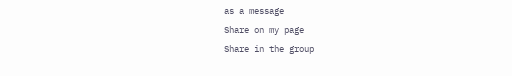as a message
Share on my page
Share in the group